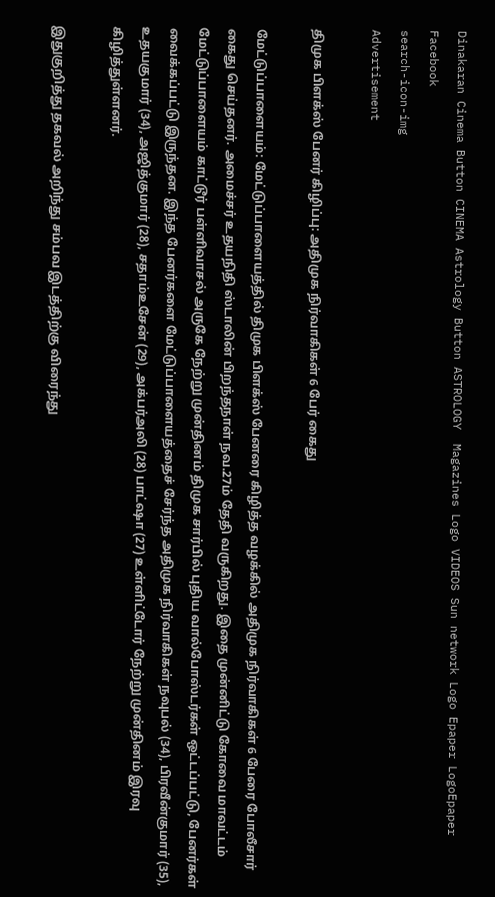Dinakaran Cinema Button CINEMA Astrology Button ASTROLOGY  Magazines Logo VIDEOS Sun network Logo Epaper LogoEpaper Facebook
search-icon-img
Advertisement

திமுக பிளக்ஸ் பேனர் கிழிப்பு: அதிமுக நிர்வாகிகள் 6 பேர் கைது

மேட்டுப்பாளையம்: மேட்டுப்பாளையத்தில் திமுக பிளக்ஸ் பேனரை கிழித்த வழக்கில் அதிமுக நிர்வாகிகள் 6 பேரை போலீசார் கைது செய்தனர். அமைச்சர் உதயநிதி ஸ்டாலின் பிறந்தநாள் நவ.27ம் தேதி வருகிறது. இதை முன்னிட்டு கோவை மாவட்டம் மேட்டுப்பாளையம் காட்டூர் பள்ளிவாசல் அருகே நேற்று முன்தினம் திமுக சார்பில் புதிய வால்போஸ்டர்கள் ஒட்டப்பட்டு, பேனர்கள் வைக்கப்பட்டு இருந்தன. இந்த பேனர்களை மேட்டுப்பாளையத்தைச் சேர்ந்த அதிமுக நிர்வாகிகள் நவுபல் (34), பிரவீன்குமார் (35), உதயகுமார் (34), அஜித்குமார் (28), சதாம்உசேன் (29), அக்பர்அலி (28) பாட்ஷா (27) உள்ளிட்டோர் நேற்று முன்தினம் இரவு கிழித்துள்ளனர்.

இதுகுறித்து தகவல் அறிந்து சம்பவ இடத்திற்கு விரைந்து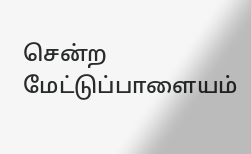சென்ற மேட்டுப்பாளையம்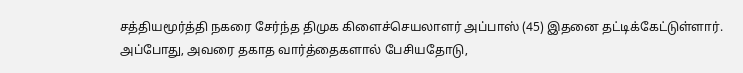சத்தியமூர்த்தி நகரை சேர்ந்த திமுக கிளைச்செயலாளர் அப்பாஸ் (45) இதனை தட்டிக்கேட்டுள்ளார். அப்போது, அவரை தகாத வார்த்தைகளால் பேசியதோடு,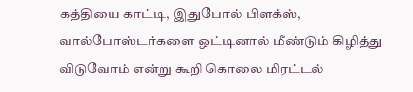கத்தியை காட்டி, இதுபோல் பிளக்ஸ், வால்போஸ்டர்களை ஒட்டினால் மீண்டும் கிழித்து விடுவோம் என்று கூறி கொலை மிரட்டல்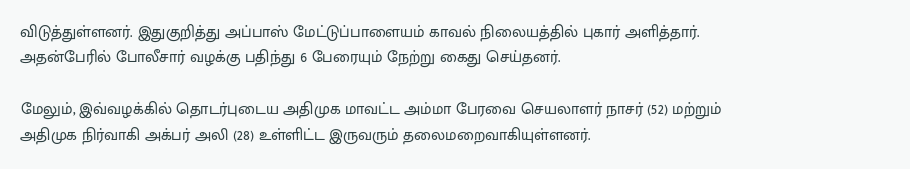விடுத்துள்ளனர். இதுகுறித்து அப்பாஸ் மேட்டுப்பாளையம் காவல் நிலையத்தில் புகார் அளித்தார். அதன்பேரில் போலீசார் வழக்கு பதிந்து 6 பேரையும் நேற்று கைது செய்தனர்.

மேலும், இவ்வழக்கில் தொடர்புடைய அதிமுக மாவட்ட அம்மா பேரவை செயலாளர் நாசர் (52) மற்றும் அதிமுக நிர்வாகி அக்பர் அலி (28) உள்ளிட்ட இருவரும் தலைமறைவாகியுள்ளனர்.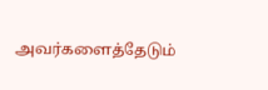அவர்களைத்தேடும்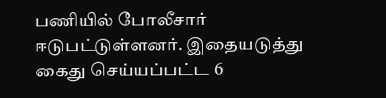பணியில் போலீசார் ஈடுபட்டுள்ளனர். இதையடுத்து கைது செய்யப்பட்ட 6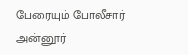பேரையும் போலீசார் அன்னூர்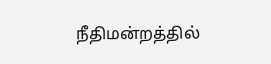நீதிமன்றத்தில்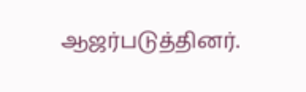ஆஜர்படுத்தினர்.